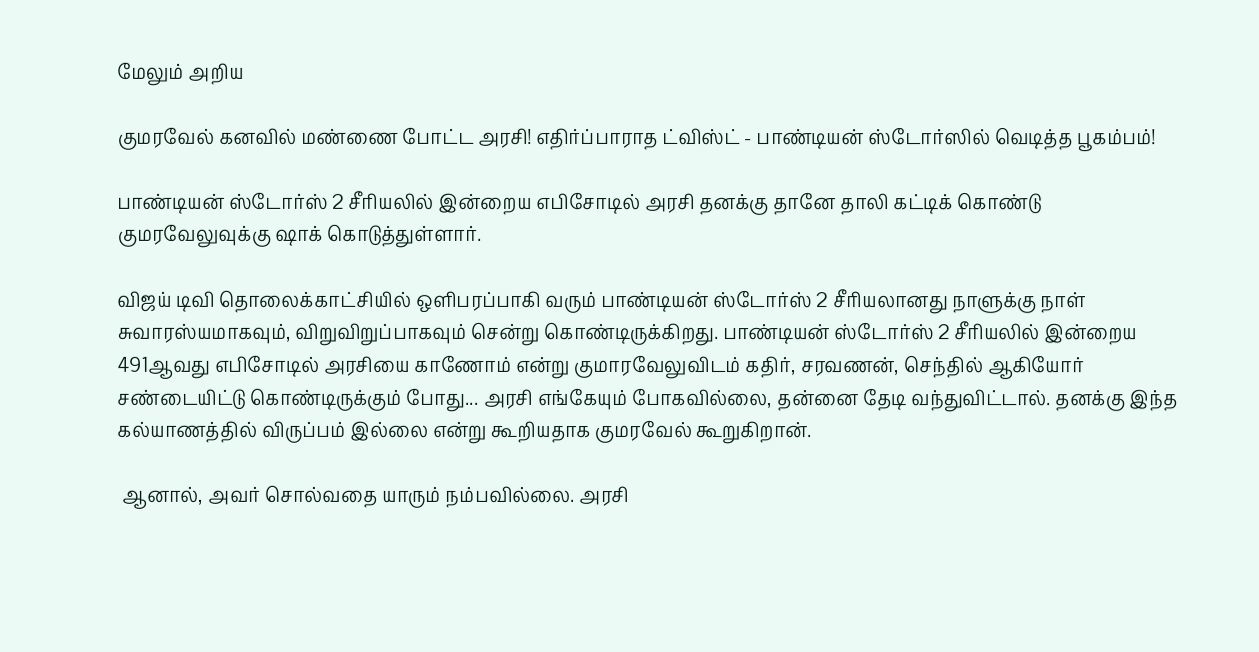மேலும் அறிய

குமரவேல் கனவில் மண்ணை போட்ட அரசி! எதிர்ப்பாராத ட்விஸ்ட் - பாண்டியன் ஸ்டோர்ஸில் வெடித்த பூகம்பம்!

பாண்டியன் ஸ்டோர்ஸ் 2 சீரியலில் இன்றைய எபிசோடில் அரசி தனக்கு தானே தாலி கட்டிக் கொண்டு குமரவேலுவுக்கு ஷாக் கொடுத்துள்ளார்.

விஜய் டிவி தொலைக்காட்சியில் ஒளிபரப்பாகி வரும் பாண்டியன் ஸ்டோர்ஸ் 2 சீரியலானது நாளுக்கு நாள் சுவாரஸ்யமாகவும், விறுவிறுப்பாகவும் சென்று கொண்டிருக்கிறது. பாண்டியன் ஸ்டோர்ஸ் 2 சீரியலில் இன்றைய 491ஆவது எபிசோடில் அரசியை காணோம் என்று குமாரவேலுவிடம் கதிர், சரவணன், செந்தில் ஆகியோர் சண்டையிட்டு கொண்டிருக்கும் போது... அரசி எங்கேயும் போகவில்லை, தன்னை தேடி வந்துவிட்டால். தனக்கு இந்த கல்யாணத்தில் விருப்பம் இல்லை என்று கூறியதாக குமரவேல் கூறுகிறான்.

 ஆனால், அவர் சொல்வதை யாரும் நம்பவில்லை. அரசி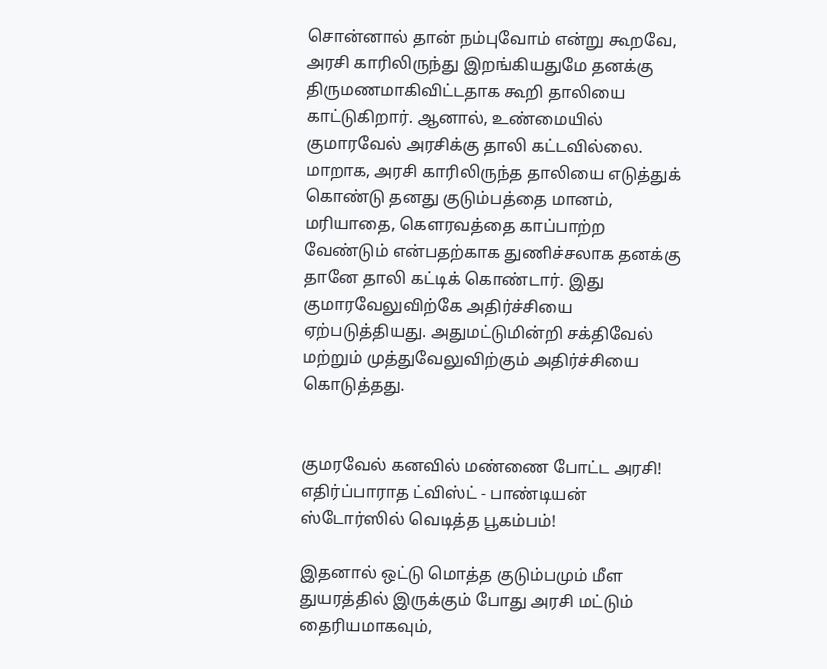சொன்னால் தான் நம்புவோம் என்று கூறவே, அரசி காரிலிருந்து இறங்கியதுமே தனக்கு திருமணமாகிவிட்டதாக கூறி தாலியை காட்டுகிறார். ஆனால், உண்மையில் குமாரவேல் அரசிக்கு தாலி கட்டவில்லை. மாறாக, அரசி காரிலிருந்த தாலியை எடுத்துக் கொண்டு தனது குடும்பத்தை மானம், மரியாதை, கௌரவத்தை காப்பாற்ற வேண்டும் என்பதற்காக துணிச்சலாக தனக்கு தானே தாலி கட்டிக் கொண்டார். இது குமாரவேலுவிற்கே அதிர்ச்சியை ஏற்படுத்தியது. அதுமட்டுமின்றி சக்திவேல் மற்றும் முத்துவேலுவிற்கும் அதிர்ச்சியை கொடுத்தது.


குமரவேல் கனவில் மண்ணை போட்ட அரசி! எதிர்ப்பாராத ட்விஸ்ட் - பாண்டியன் ஸ்டோர்ஸில் வெடித்த பூகம்பம்!

இதனால் ஒட்டு மொத்த குடும்பமும் மீள துயரத்தில் இருக்கும் போது அரசி மட்டும் தைரியமாகவும்,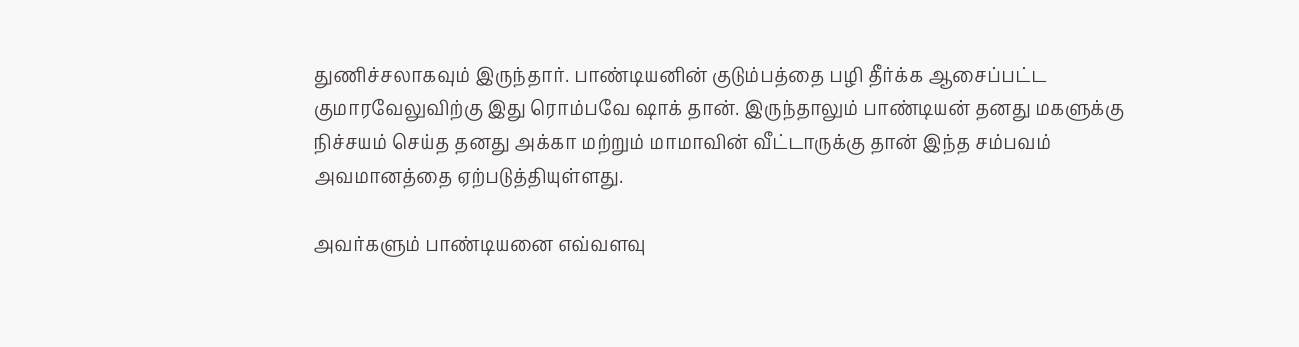துணிச்சலாகவும் இருந்தார். பாண்டியனின் குடும்பத்தை பழி தீர்க்க ஆசைப்பட்ட குமாரவேலுவிற்கு இது ரொம்பவே ஷாக் தான். இருந்தாலும் பாண்டியன் தனது மகளுக்கு நிச்சயம் செய்த தனது அக்கா மற்றும் மாமாவின் வீட்டாருக்கு தான் இந்த சம்பவம் அவமானத்தை ஏற்படுத்தியுள்ளது.

அவர்களும் பாண்டியனை எவ்வளவு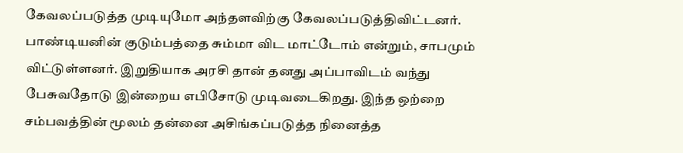கேவலப்படுத்த முடியுமோ அந்தளவிற்கு கேவலப்படுத்திவிட்டனர். பாண்டியனின் குடும்பத்தை சும்மா விட மாட்டோம் என்றும், சாபமும் விட்டுள்ளனர். இறுதியாக அரசி தான் தனது அப்பாவிடம் வந்து பேசுவதோடு இன்றைய எபிசோடு முடிவடைகிறது. இந்த ஒற்றை சம்பவத்தின் மூலம் தன்னை அசிங்கப்படுத்த நினைத்த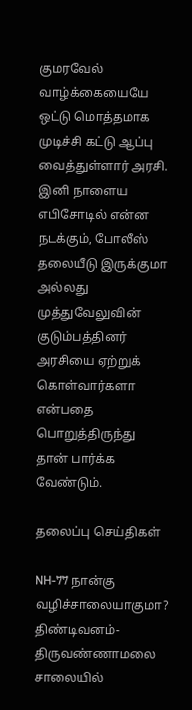குமரவேல் வாழ்க்கையையே ஒட்டு மொத்தமாக முடிச்சி கட்டு ஆப்பு வைத்துள்ளார் அரசி. இனி நாளைய எபிசோடில் என்ன நடக்கும், போலீஸ் தலையீடு இருக்குமா அல்லது முத்துவேலுவின் குடும்பத்தினர் அரசியை ஏற்றுக் கொள்வார்களா என்பதை பொறுத்திருந்து தான் பார்க்க வேண்டும்.

தலைப்பு செய்திகள்

NH-77 நான்கு வழிச்சாலையாகுமா? திண்டிவனம்-திருவண்ணாமலை சாலையில்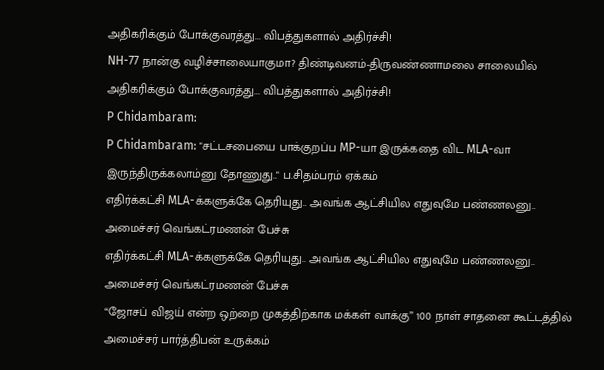அதிகரிக்கும் போக்குவரத்து... விபத்துகளால் அதிர்ச்சி!
NH-77 நான்கு வழிச்சாலையாகுமா? திண்டிவனம்-திருவண்ணாமலை சாலையில் அதிகரிக்கும் போக்குவரத்து... விபத்துகளால் அதிர்ச்சி!
P Chidambaram:
P Chidambaram: "சட்டசபையை பாக்குறப்ப MP-யா இருக்கதை விட MLA-வா இருந்திருக்கலாம்னு தோணுது.." ப.சிதம்பரம் ஏக்கம்
எதிர்க்கட்சி MLA-க்களுக்கே தெரியுது.. அவங்க ஆட்சியில எதுவுமே பண்ணலனு.. அமைச்சர் வெங்கட்ரமணன் பேச்சு
எதிர்க்கட்சி MLA-க்களுக்கே தெரியுது.. அவங்க ஆட்சியில எதுவுமே பண்ணலனு.. அமைச்சர் வெங்கட்ரமணன் பேச்சு
“ஜோசப் விஜய் என்ற ஒற்றை முகத்திற்காக மக்கள் வாக்கு” 100 நாள் சாதனை கூட்டத்தில் அமைச்சர் பார்த்திபன் உருக்கம்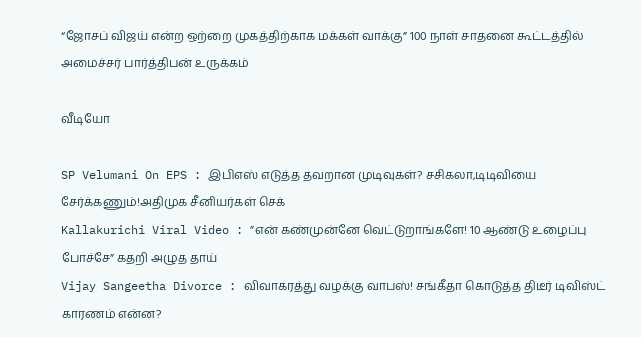“ஜோசப் விஜய் என்ற ஒற்றை முகத்திற்காக மக்கள் வாக்கு” 100 நாள் சாதனை கூட்டத்தில் அமைச்சர் பார்த்திபன் உருக்கம்

வீடியோ

SP Velumani On EPS : இபிஎஸ் எடுத்த தவறான முடிவுகள்? சசிகலா,டிடிவியை சேர்க்கணும்!அதிமுக சீனியர்கள் செக்
Kallakurichi Viral Video : ”என் கண்முன்னே வெட்டுறாங்களே! 10 ஆண்டு உழைப்பு போச்சே” கதறி அழுத தாய்
Vijay Sangeetha Divorce : விவாகரத்து வழக்கு வாபஸ்! சங்கீதா கொடுத்த திடீர் டிவிஸ்ட் காரணம் என்ன?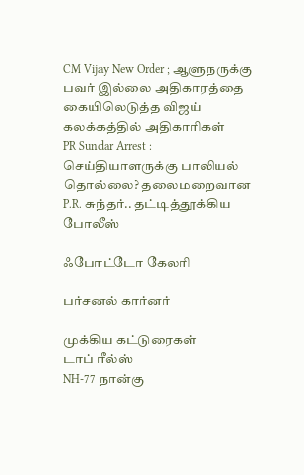CM Vijay New Order ; ஆளுநருக்கு பவர் இல்லை அதிகாரத்தை கையிலெடுத்த விஜய் கலக்கத்தில் அதிகாரிகள்
PR Sundar Arrest : செய்தியாளருக்கு பாலியல் தொல்லை? தலைமறைவான P.R. சுந்தர்.. தட்டித்தூக்கிய போலீஸ்

ஃபோட்டோ கேலரி

பர்சனல் கார்னர்

முக்கிய கட்டுரைகள்
டாப் ரீல்ஸ்
NH-77 நான்கு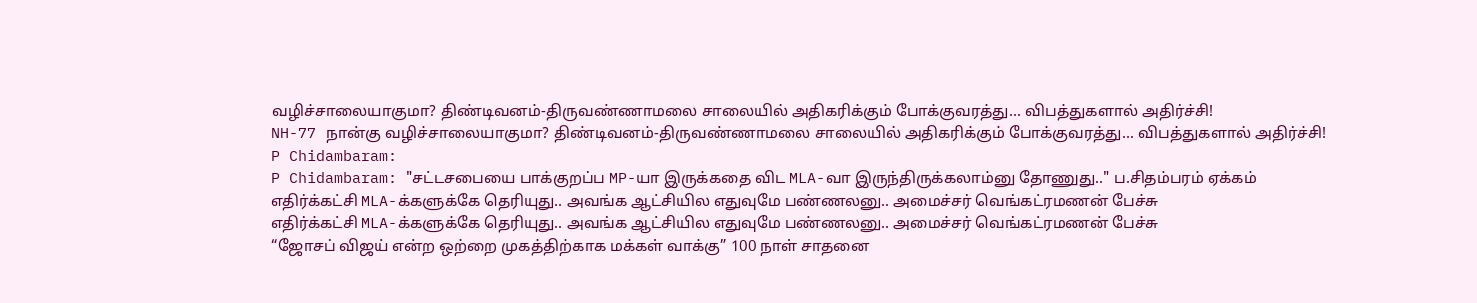வழிச்சாலையாகுமா? திண்டிவனம்-திருவண்ணாமலை சாலையில் அதிகரிக்கும் போக்குவரத்து... விபத்துகளால் அதிர்ச்சி!
NH-77 நான்கு வழிச்சாலையாகுமா? திண்டிவனம்-திருவண்ணாமலை சாலையில் அதிகரிக்கும் போக்குவரத்து... விபத்துகளால் அதிர்ச்சி!
P Chidambaram:
P Chidambaram: "சட்டசபையை பாக்குறப்ப MP-யா இருக்கதை விட MLA-வா இருந்திருக்கலாம்னு தோணுது.." ப.சிதம்பரம் ஏக்கம்
எதிர்க்கட்சி MLA-க்களுக்கே தெரியுது.. அவங்க ஆட்சியில எதுவுமே பண்ணலனு.. அமைச்சர் வெங்கட்ரமணன் பேச்சு
எதிர்க்கட்சி MLA-க்களுக்கே தெரியுது.. அவங்க ஆட்சியில எதுவுமே பண்ணலனு.. அமைச்சர் வெங்கட்ரமணன் பேச்சு
“ஜோசப் விஜய் என்ற ஒற்றை முகத்திற்காக மக்கள் வாக்கு” 100 நாள் சாதனை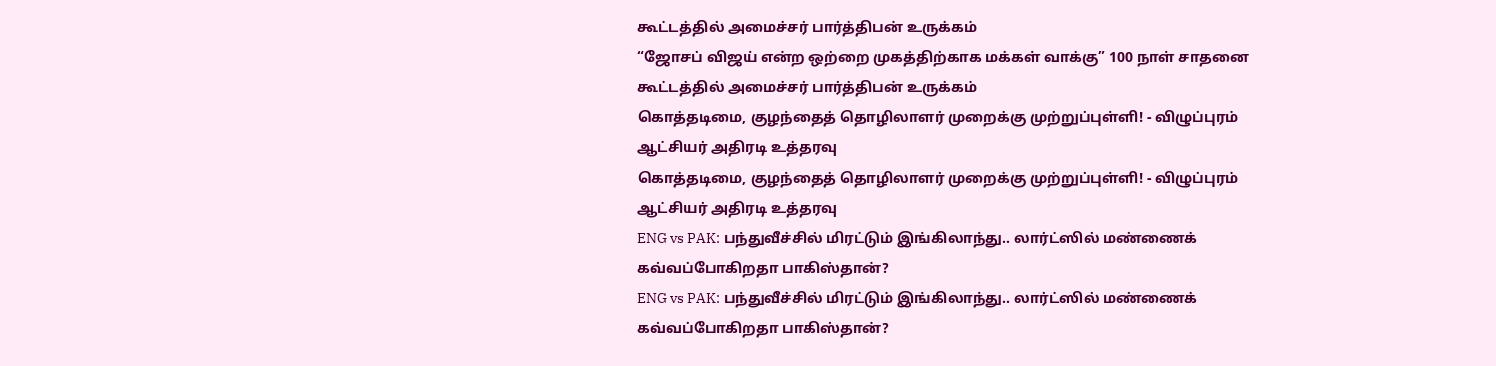கூட்டத்தில் அமைச்சர் பார்த்திபன் உருக்கம்
“ஜோசப் விஜய் என்ற ஒற்றை முகத்திற்காக மக்கள் வாக்கு” 100 நாள் சாதனை கூட்டத்தில் அமைச்சர் பார்த்திபன் உருக்கம்
கொத்தடிமை, குழந்தைத் தொழிலாளர் முறைக்கு முற்றுப்புள்ளி! - விழுப்புரம் ஆட்சியர் அதிரடி உத்தரவு
கொத்தடிமை, குழந்தைத் தொழிலாளர் முறைக்கு முற்றுப்புள்ளி! - விழுப்புரம் ஆட்சியர் அதிரடி உத்தரவு
ENG vs PAK: பந்துவீச்சில் மிரட்டும் இங்கிலாந்து.. லார்ட்ஸில் மண்ணைக் கவ்வப்போகிறதா பாகிஸ்தான்?
ENG vs PAK: பந்துவீச்சில் மிரட்டும் இங்கிலாந்து.. லார்ட்ஸில் மண்ணைக் கவ்வப்போகிறதா பாகிஸ்தான்?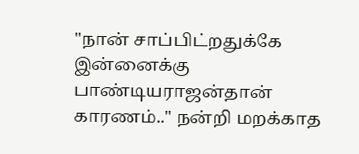"நான் சாப்பிட்றதுக்கே இன்னைக்கு பாண்டியராஜன்தான் காரணம்.." நன்றி மறக்காத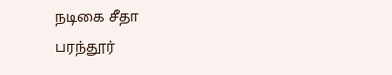நடிகை சீதா
பரந்தூர்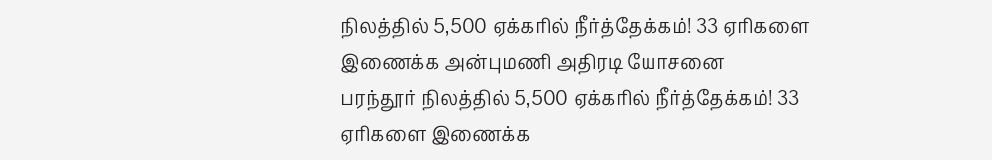நிலத்தில் 5,500 ஏக்கரில் நீர்த்தேக்கம்! 33 ஏரிகளை இணைக்க அன்புமணி அதிரடி யோசனை
பரந்தூர் நிலத்தில் 5,500 ஏக்கரில் நீர்த்தேக்கம்! 33 ஏரிகளை இணைக்க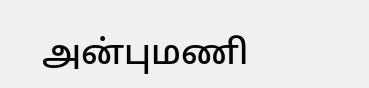அன்புமணி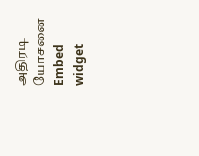அதிரடி யோசனை
Embed widget